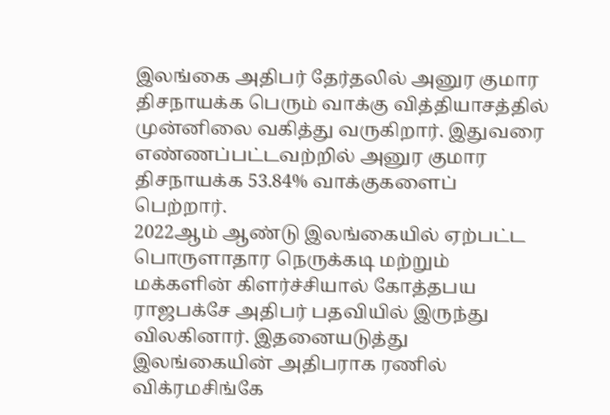இலங்கை அதிபர் தேர்தலில் அனுர குமார திசநாயக்க பெரும் வாக்கு வித்தியாசத்தில் முன்னிலை வகித்து வருகிறார். இதுவரை எண்ணப்பட்டவற்றில் அனுர குமார திசநாயக்க 53.84% வாக்குகளைப் பெற்றார்.
2022ஆம் ஆண்டு இலங்கையில் ஏற்பட்ட பொருளாதார நெருக்கடி மற்றும் மக்களின் கிளர்ச்சியால் கோத்தபய ராஜபக்சே அதிபர் பதவியில் இருந்து விலகினார். இதனையடுத்து இலங்கையின் அதிபராக ரணில் விக்ரமசிங்கே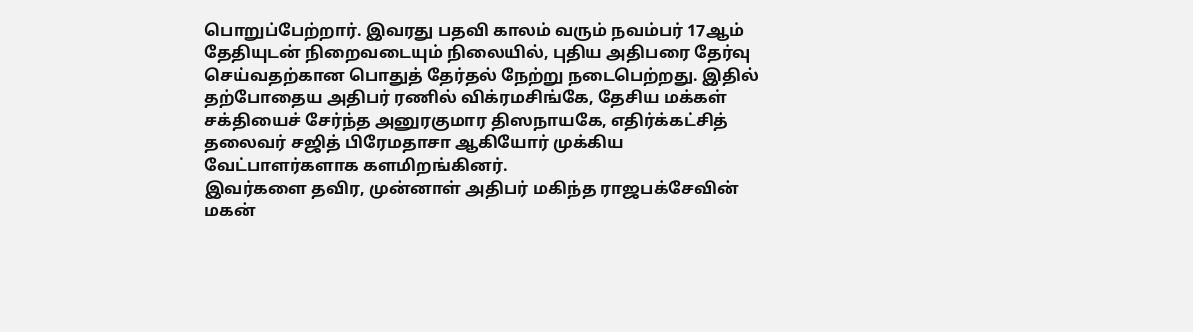பொறுப்பேற்றார். இவரது பதவி காலம் வரும் நவம்பர் 17ஆம் தேதியுடன் நிறைவடையும் நிலையில், புதிய அதிபரை தேர்வு செய்வதற்கான பொதுத் தேர்தல் நேற்று நடைபெற்றது. இதில் தற்போதைய அதிபர் ரணில் விக்ரமசிங்கே, தேசிய மக்கள் சக்தியைச் சேர்ந்த அனுரகுமார திஸநாயகே, எதிர்க்கட்சித் தலைவர் சஜித் பிரேமதாசா ஆகியோர் முக்கிய வேட்பாளர்களாக களமிறங்கினர்.
இவர்களை தவிர, முன்னாள் அதிபர் மகிந்த ராஜபக்சேவின் மகன்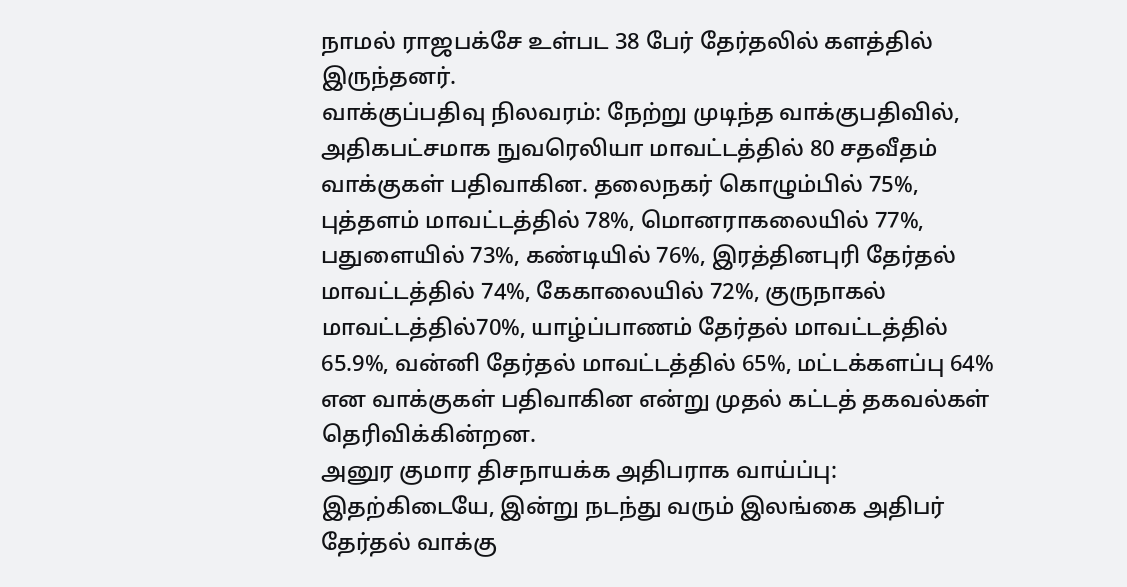நாமல் ராஜபக்சே உள்பட 38 பேர் தேர்தலில் களத்தில் இருந்தனர்.
வாக்குப்பதிவு நிலவரம்: நேற்று முடிந்த வாக்குபதிவில், அதிகபட்சமாக நுவரெலியா மாவட்டத்தில் 80 சதவீதம் வாக்குகள் பதிவாகின. தலைநகர் கொழும்பில் 75%, புத்தளம் மாவட்டத்தில் 78%, மொனராகலையில் 77%, பதுளையில் 73%, கண்டியில் 76%, இரத்தினபுரி தேர்தல் மாவட்டத்தில் 74%, கேகாலையில் 72%, குருநாகல் மாவட்டத்தில்70%, யாழ்ப்பாணம் தேர்தல் மாவட்டத்தில் 65.9%, வன்னி தேர்தல் மாவட்டத்தில் 65%, மட்டக்களப்பு 64% என வாக்குகள் பதிவாகின என்று முதல் கட்டத் தகவல்கள் தெரிவிக்கின்றன.
அனுர குமார திசநாயக்க அதிபராக வாய்ப்பு: இதற்கிடையே, இன்று நடந்து வரும் இலங்கை அதிபர் தேர்தல் வாக்கு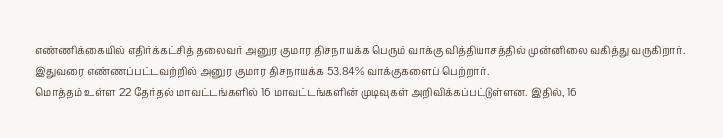எண்ணிக்கையில் எதிர்க்கட்சித் தலைவர் அனுர குமார திசநாயக்க பெரும் வாக்கு வித்தியாசத்தில் முன்னிலை வகித்து வருகிறார். இதுவரை எண்ணப்பட்டவற்றில் அனுர குமார திசநாயக்க 53.84% வாக்குகளைப் பெற்றார்.
மொத்தம் உள்ள 22 தேர்தல் மாவட்டங்களில் 16 மாவட்டங்களின் முடிவுகள் அறிவிக்கப்பட்டுள்ளன. இதில், 16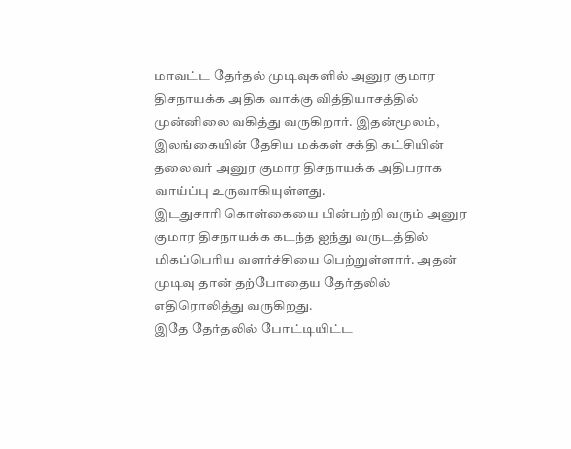மாவட்ட தேர்தல் முடிவுகளில் அனுர குமார திசநாயக்க அதிக வாக்கு வித்தியாசத்தில் முன்னிலை வகித்து வருகிறார். இதன்மூலம், இலங்கையின் தேசிய மக்கள் சக்தி கட்சியின் தலைவர் அனுர குமார திசநாயக்க அதிபராக வாய்ப்பு உருவாகியுள்ளது.
இடதுசாரி கொள்கையை பின்பற்றி வரும் அனுர குமார திசநாயக்க கடந்த ஐந்து வருடத்தில் மிகப்பெரிய வளர்ச்சியை பெற்றுள்ளார். அதன் முடிவு தான் தற்போதைய தேர்தலில் எதிரொலித்து வருகிறது.
இதே தேர்தலில் போட்டியிட்ட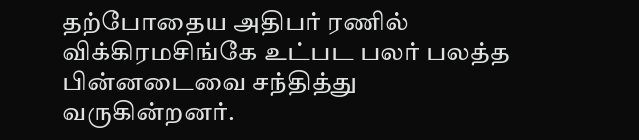தற்போதைய அதிபர் ரணில் விக்கிரமசிங்கே உட்பட பலர் பலத்த பின்னடைவை சந்தித்து வருகின்றனர்.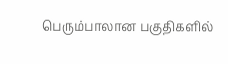பெரும்பாலான பகுதிகளில்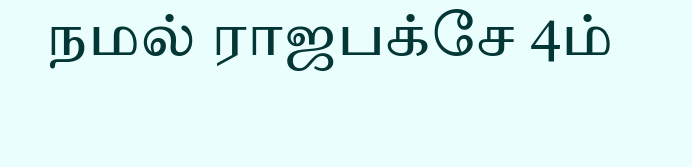நமல் ராஜபக்சே 4ம்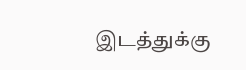இடத்துக்கு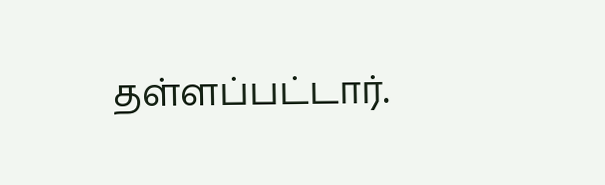தள்ளப்பட்டார்.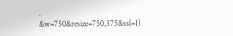.
&w=750&resize=750,375&ssl=1)